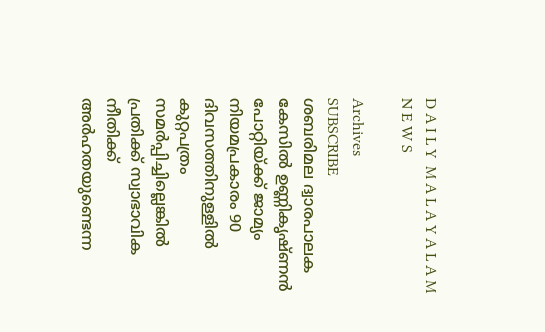D A I L Y  M A L A Y A L A M  N E W S

Archives
SUBSCRIBE
ശബരിമല ദ്വാരപാലക കേസിൽ ഉണ്ണികൃഷ്ണൻ പോറ്റിയ്ക്ക് ജാമ്യം
നിയമപ്രകാരം 90 ദിവസത്തിനുള്ളിൽ കുറ്റപത്രം സമർപ്പിച്ചില്ലെങ്കിൽ പ്രതിക്ക് സ്വാഭാവിക നീതിക്ക് അർഹതയുണ്ടെന്ന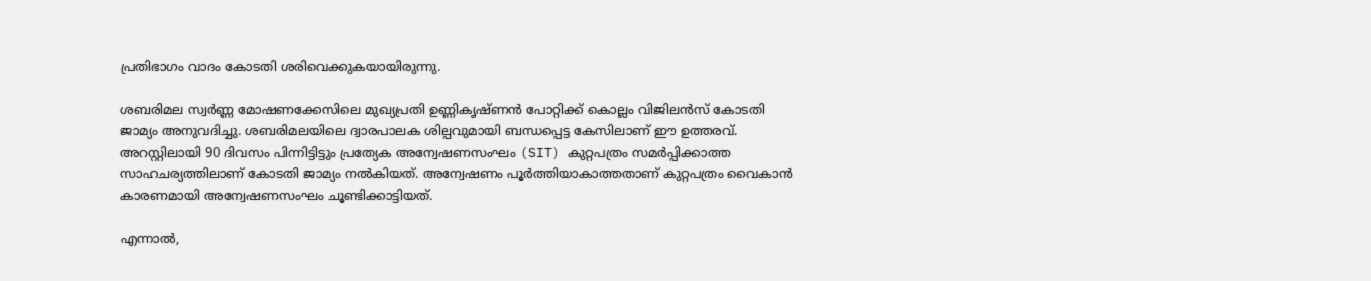പ്രതിഭാഗം വാദം കോടതി ശരിവെക്കുകയായിരുന്നു.

ശബരിമല സ്വർണ്ണ മോഷണക്കേസിലെ മുഖ്യപ്രതി ഉണ്ണികൃഷ്ണൻ പോറ്റിക്ക് കൊല്ലം വിജിലൻസ് കോടതി ജാമ്യം അനുവദിച്ചു. ശബരിമലയിലെ ദ്വാരപാലക ശില്പവുമായി ബന്ധപ്പെട്ട കേസിലാണ് ഈ ഉത്തരവ്. അറസ്റ്റിലായി 90 ദിവസം പിന്നിട്ടിട്ടും പ്രത്യേക അന്വേഷണസംഘം (SIT) കുറ്റപത്രം സമർപ്പിക്കാത്ത സാഹചര്യത്തിലാണ് കോടതി ജാമ്യം നൽകിയത്. അന്വേഷണം പൂർത്തിയാകാത്തതാണ് കുറ്റപത്രം വൈകാൻ കാരണമായി അന്വേഷണസംഘം ചൂണ്ടിക്കാട്ടിയത്.

എന്നാൽ,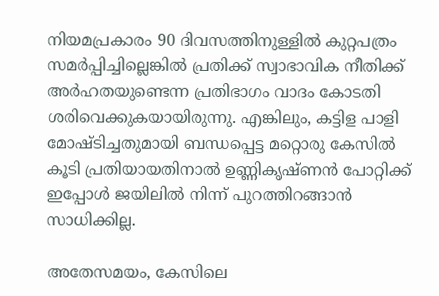നിയമപ്രകാരം 90 ദിവസത്തിനുള്ളിൽ കുറ്റപത്രം സമർപ്പിച്ചില്ലെങ്കിൽ പ്രതിക്ക് സ്വാഭാവിക നീതിക്ക് അർഹതയുണ്ടെന്ന പ്രതിഭാഗം വാദം കോടതി ശരിവെക്കുകയായിരുന്നു. എങ്കിലും, കട്ടിള പാളി മോഷ്ടിച്ചതുമായി ബന്ധപ്പെട്ട മറ്റൊരു കേസിൽ കൂടി പ്രതിയായതിനാൽ ഉണ്ണികൃഷ്ണൻ പോറ്റിക്ക് ഇപ്പോൾ ജയിലിൽ നിന്ന് പുറത്തിറങ്ങാൻ സാധിക്കില്ല.

അതേസമയം, കേസിലെ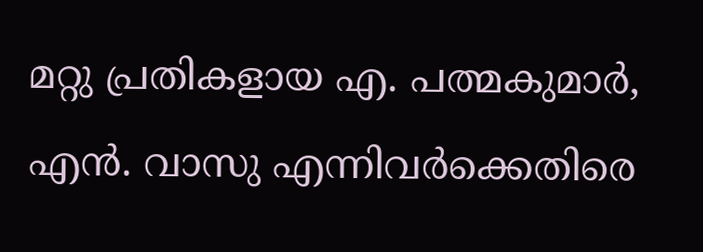മറ്റു പ്രതികളായ എ. പത്മകുമാർ, എൻ. വാസു എന്നിവർക്കെതിരെ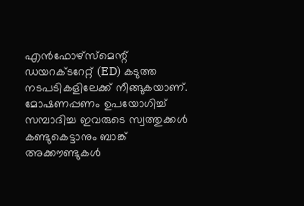എൻഫോഴ്‌സ്‌മെന്റ് ഡയറക്ടറേറ്റ് (ED) കടുത്ത നടപടികളിലേക്ക് നീങ്ങുകയാണ്. മോഷണപ്പണം ഉപയോഗിച്ച് സമ്പാദിച്ച ഇവരുടെ സ്വത്തുക്കൾ കണ്ടുകെട്ടാനും ബാങ്ക് അക്കൗണ്ടുകൾ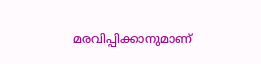മരവിപ്പിക്കാനുമാണ്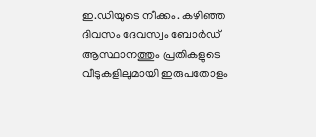ഇ.ഡിയുടെ നീക്കം. കഴിഞ്ഞ ദിവസം ദേവസ്വം ബോർഡ് ആസ്ഥാനത്തും പ്രതികളുടെ വീടുകളിലുമായി ഇരുപതോളം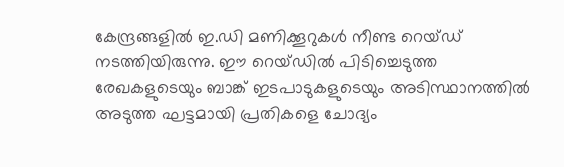കേന്ദ്രങ്ങളിൽ ഇ.ഡി മണിക്കൂറുകൾ നീണ്ട റെയ്ഡ് നടത്തിയിരുന്നു. ഈ റെയ്ഡിൽ പിടിച്ചെടുത്ത രേഖകളുടെയും ബാങ്ക് ഇടപാടുകളുടെയും അടിസ്ഥാനത്തിൽ അടുത്ത ഘട്ടമായി പ്രതികളെ ചോദ്യം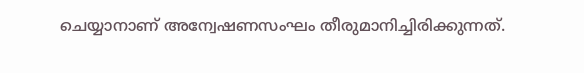ചെയ്യാനാണ് അന്വേഷണസംഘം തീരുമാനിച്ചിരിക്കുന്നത്.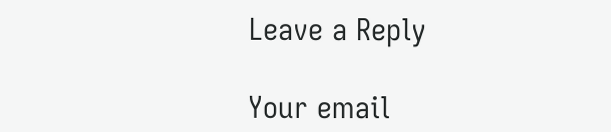Leave a Reply

Your email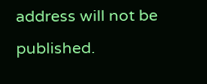address will not be published.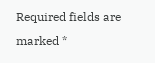Required fields are marked *